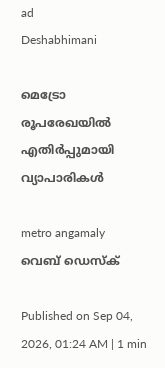ad
Deshabhimani

മെട്രോ രൂപരേഖയിൽ
എതിർപ്പുമായി വ്യാപാരികൾ

metro angamaly
വെബ് ഡെസ്ക്

Published on Sep 04, 2026, 01:24 AM | 1 min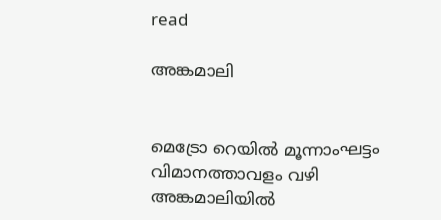read

അങ്കമാലി


മെട്രോ റെയിൽ മൂന്നാംഘട്ടം വിമാനത്താവളം വഴി അങ്കമാലിയിൽ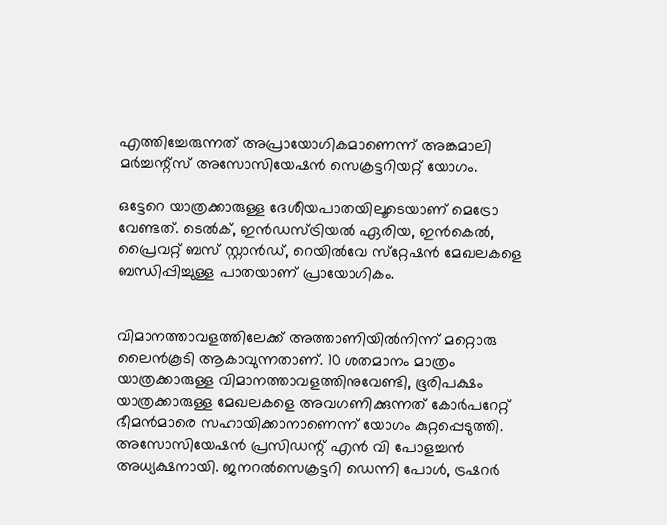എത്തിച്ചേരുന്നത് അപ്രായോഗികമാണെന്ന് അങ്കമാലി മർച്ചന്റ്സ് അസോസിയേഷൻ സെക്രട്ടറിയറ്റ് യോഗം.

ഒട്ടേറെ യാത്രക്കാരുള്ള ദേശീയപാതയിലൂടെയാണ്‌ മെട്രോ വേണ്ടത്. ടെൽക്, ഇൻഡസ്ട്രിയൽ ഏരിയ, ഇൻകെൽ, പ്രൈവറ്റ് ബസ് സ്റ്റാൻഡ്, റെയിൽവേ സ്‌റ്റേഷൻ മേഖലകളെ ബന്ധിപ്പിച്ചുള്ള പാതയാണ്‌ പ്രായോഗികം.


വിമാനത്താവളത്തിലേക്ക്‌ അത്താണിയിൽനിന്ന്‌ മറ്റൊരു ലൈൻകൂടി ആകാവുന്നതാണ്. 10 ശതമാനം മാത്രം യാത്രക്കാരുള്ള വിമാനത്താവളത്തിനുവേണ്ടി, ഭൂരിപക്ഷം യാത്രക്കാരുള്ള മേഖലകളെ അവഗണിക്കുന്നത് കോർപറേറ്റ് ഭീമൻമാരെ സഹായിക്കാനാണെന്ന് യോഗം കുറ്റപ്പെടുത്തി. അസോസിയേഷൻ പ്രസിഡന്റ് എൻ വി പോളച്ചൻ അധ്യക്ഷനായി. ജനറൽസെക്രട്ടറി ഡെന്നി പോൾ, ട്രഷറർ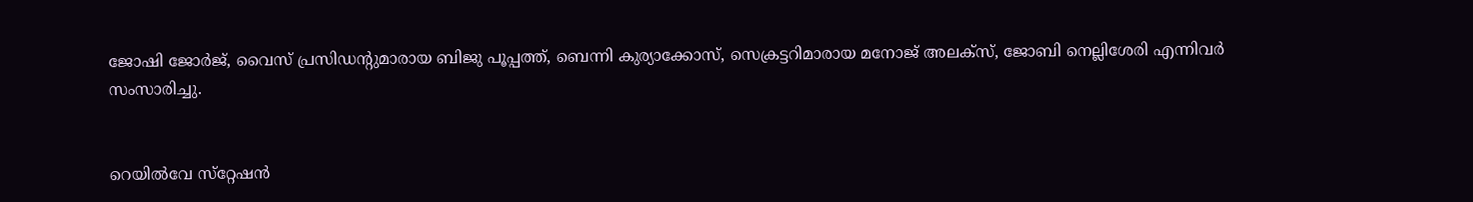ജോഷി ജോർജ്, വൈസ് പ്രസിഡന്റുമാരായ ബിജു പൂപ്പത്ത്, ബെന്നി കുര്യാക്കോസ്, സെക്രട്ടറിമാരായ മനോജ് അലക്സ്, ജോബി നെല്ലിശേരി എന്നിവർ സംസാരിച്ചു.


റെയിൽവേ സ്‌റ്റേഷൻ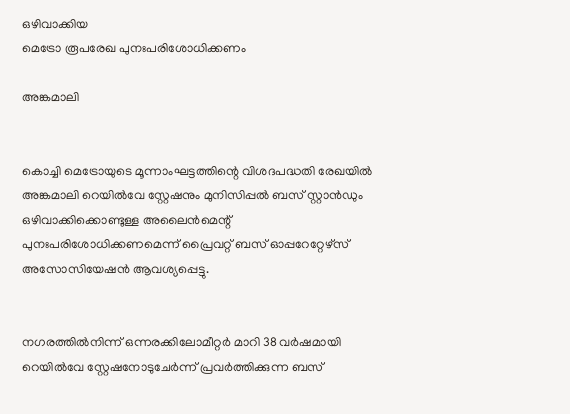ഒഴിവാക്കിയ
മെട്രോ രൂപരേഖ പുനഃപരിശോധിക്കണം

അങ്കമാലി


കൊച്ചി മെട്രോയുടെ മൂന്നാംഘട്ടത്തിന്റെ വിശദപദ്ധതി രേഖയിൽ അങ്കമാലി റെയിൽവേ സ്റ്റേഷനും മുനിസിപ്പൽ ബസ്‌ സ്റ്റാൻഡും ഒഴിവാക്കിക്കൊണ്ടുള്ള അലൈൻമെന്റ്‌ പുനഃപരിശോധിക്കണമെന്ന് പ്രൈവറ്റ് ബസ് ഓപ്പറേറ്റേഴ്സ് അസോസിയേഷൻ ആവശ്യപ്പെട്ടു.


നഗരത്തിൽനിന്ന്‌ ഒന്നരക്കിലോമീറ്റർ മാറി 38 വർഷമായി റെയിൽവേ സ്റ്റേഷനോടുചേർന്ന് പ്രവർത്തിക്കുന്ന ബസ്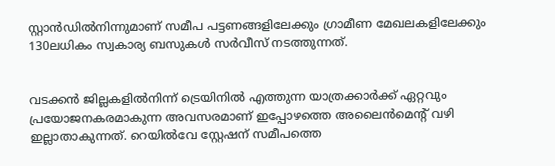സ്റ്റാൻഡിൽനിന്നുമാണ് സമീപ പട്ടണങ്ങളിലേക്കും ഗ്രാമീണ മേഖലകളിലേക്കും 130ലധികം സ്വകാര്യ ബസുകൾ സർവീസ് നടത്തുന്നത്.


വടക്കൻ ജില്ലകളിൽനിന്ന്‌ ട്രെയിനിൽ എത്തുന്ന യാത്രക്കാർക്ക് ഏറ്റവും പ്രയോജനകരമാകുന്ന അവസരമാണ് ഇപ്പോഴത്തെ അലൈൻമെന്റ് വഴി ഇല്ലാതാകുന്നത്. റെയിൽവേ സ്റ്റേഷന് സമീപത്തെ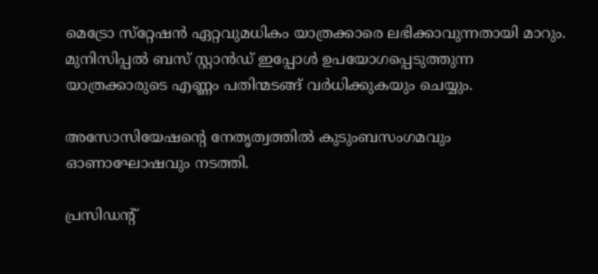മെട്രോ സ്‌റ്റേഷൻ ഏറ്റവുമധികം യാത്രക്കാരെ ലഭിക്കാവുന്നതായി മാറും. മുനിസിപ്പൽ ബസ്‌ സ്റ്റാൻഡ് ഇപ്പോൾ ഉപയോഗപ്പെടുത്തുന്ന യാത്രക്കാരുടെ എണ്ണം പതിന്മടങ്ങ് വർധിക്കുകയും ചെയ്യും.

അസോസിയേഷന്റെ നേതൃത്വത്തിൽ കുടുംബസംഗമവും ഓണാഘോഷവും നടത്തി.

പ്രസിഡന്റ്‌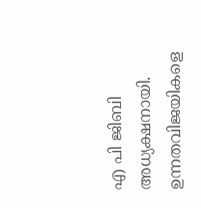എ പി ജിബി അധ്യക്ഷനായി. ഉന്നതവിജയികളെ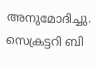അനുമോദിച്ചു. സെക്രട്ടറി ബി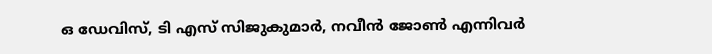ഒ ഡേവിസ്, ടി എസ് സിജുകുമാർ, നവീൻ ജോൺ എന്നിവർ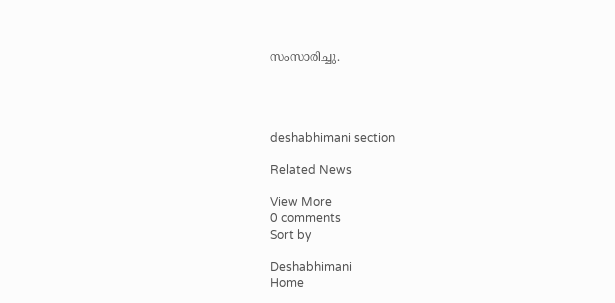സംസാരിച്ചു.




deshabhimani section

Related News

View More
0 comments
Sort by

Deshabhimani
Home